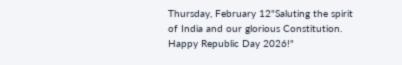Thursday, February 12"Saluting the spirit of India and our glorious Constitution. Happy Republic Day 2026!"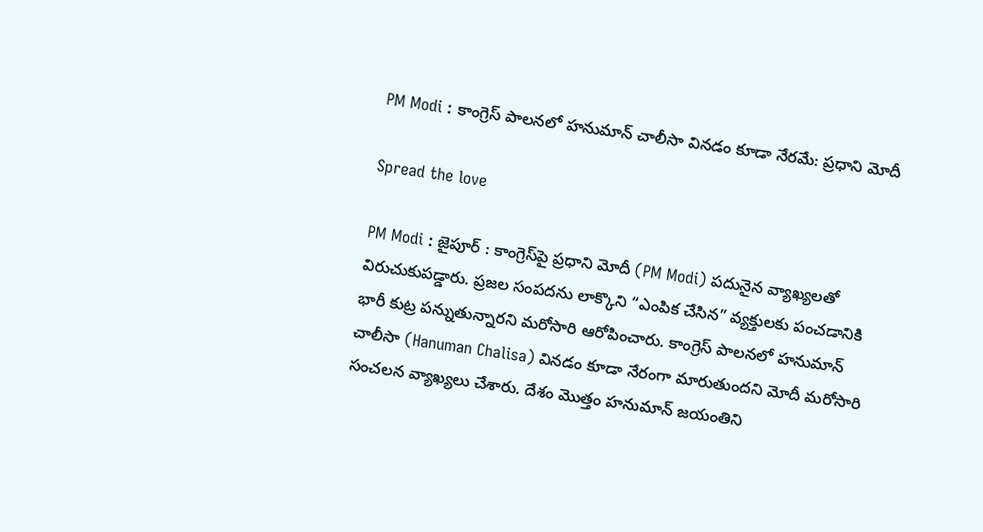PM Modi : కాంగ్రెస్ పాలనలో హనుమాన్ చాలీసా వినడం కూడా నేరమే: ప్రధాని మోదీ

Spread the love

PM Modi : జైపూర్ : కాంగ్రెస్‌పై ప్రధాని మోదీ (PM Modi) పదునైన వ్యాఖ్యలతో విరుచుకుపడ్డారు. ప్రజల సంపదను లాక్కొని “ఎంపిక చేసిన‌” వ్యక్తులకు పంచడానికి భారీ కుట్ర పన్నుతున్నారని మరోసారి ఆరోపించారు. కాంగ్రెస్ పాలనలో హనుమాన్ చాలీసా (Hanuman Chalisa) వినడం కూడా నేరంగా మారుతుందని మోదీ మరోసారి సంచలన వ్యాఖ్యలు చేశారు. దేశం మొత్తం హనుమాన్ జయంతిని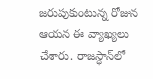జరుపుకుంటున్న రోజున ఆయన ఈ వ్యాఖ్యలు చేశారు. రాజ‌స్ధాన్‌లో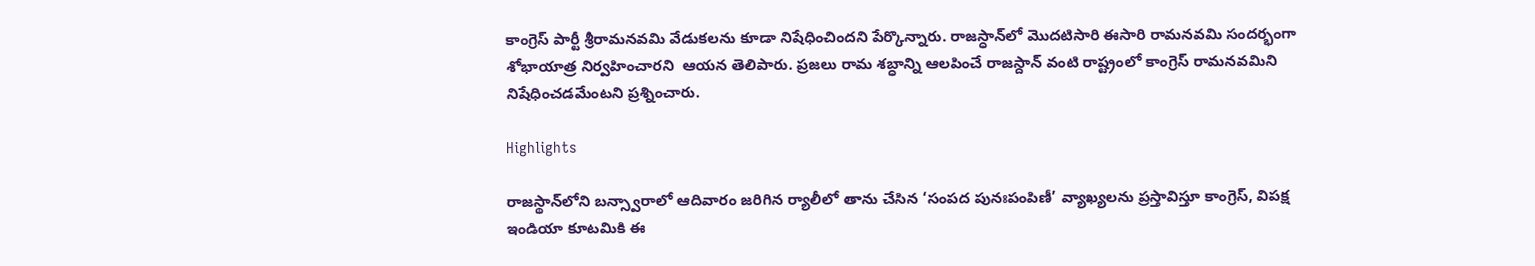కాంగ్రెస్ పార్టీ శ్రీరామన‌వమి వేడుక‌ల‌ను కూడా నిషేధించింద‌ని పేర్కొన్నారు. రాజ‌స్ధాన్‌లో మొదటిసారి ఈసారి రామ‌న‌వ‌మి సంద‌ర్భంగా శోభాయాత్ర నిర్వహించారని  ఆయ‌న తెలిపారు. ప్ర‌జ‌లు రామ శ‌బ్ధాన్ని ఆల‌పించే రాజ‌స్దాన్ వంటి రాష్ట్రంలో కాంగ్రెస్ రామ‌నవ‌మిని నిషేధించడమేంటని ప్రశ్నించారు.

Highlights

రాజస్థాన్‌లోని బన్స్వారాలో ఆదివారం జరిగిన ర్యాలీలో తాను చేసిన ‘సంపద పునఃపంపిణీ’ వ్యాఖ్యలను ప్రస్తావిస్తూ కాంగ్రెస్‌, విప‌క్ష ఇండియా కూటమికి ఈ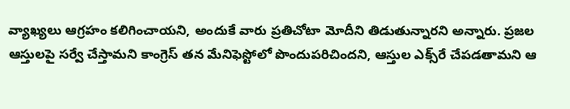వ్యాఖ్య‌లు ఆగ్ర‌హం క‌లిగించాయ‌ని, అందుకే వారు ప్ర‌తిచోటా మోదీని తిడుతున్నార‌ని అన్నారు. ప్ర‌జ‌ల ఆస్తుల‌పై స‌ర్వే చేస్తామ‌ని కాంగ్రెస్ త‌న మేనిఫెస్టోలో పొందుప‌రిచింద‌ని, ఆస్తుల ఎక్స్‌రే చేప‌డ‌తామ‌ని ఆ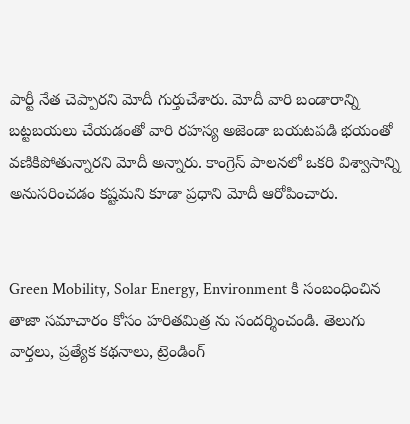పార్టీ నేత చెప్పార‌ని మోదీ గుర్తుచేశారు. మోదీ వారి బండారాన్ని బ‌ట్ట‌బ‌య‌లు చేయ‌డంతో వారి ర‌హ‌స్య అజెండా బ‌య‌ట‌ప‌డి భ‌యంతో వ‌ణికిపోతున్నార‌ని మోదీ అన్నారు. కాంగ్రెస్ పాలనలో ఒకరి విశ్వాసాన్ని అనుసరించడం కష్టమని కూడా ప్రధాని మోదీ ఆరోపించారు.


Green Mobility, Solar Energy, Environment కి సంబంధించిన తాజా సమాచారం కోసం హరితమిత్ర ను సందర్శించండి. తెలుగు వార్తలు, ప్రత్యేక కథనాలు, ట్రెండింగ్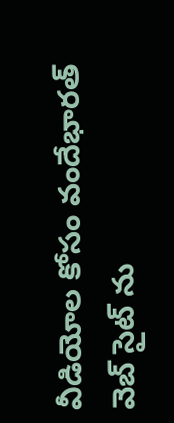వీడియోల కోసం వందేభారత్ వెబ్ సైట్ ను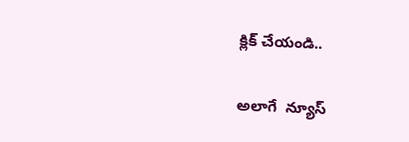క్లిక్ చేయండి..

అలాగే  న్యూస్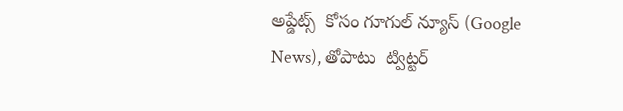అప్డేట్స్  కోసం గూగుల్ న్యూస్ (Google News), తోపాటు  ట్విట్టర్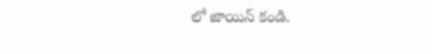లో జాయిన్ కండి.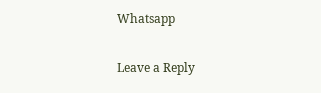Whatsapp

Leave a Reply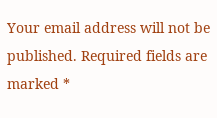Your email address will not be published. Required fields are marked *